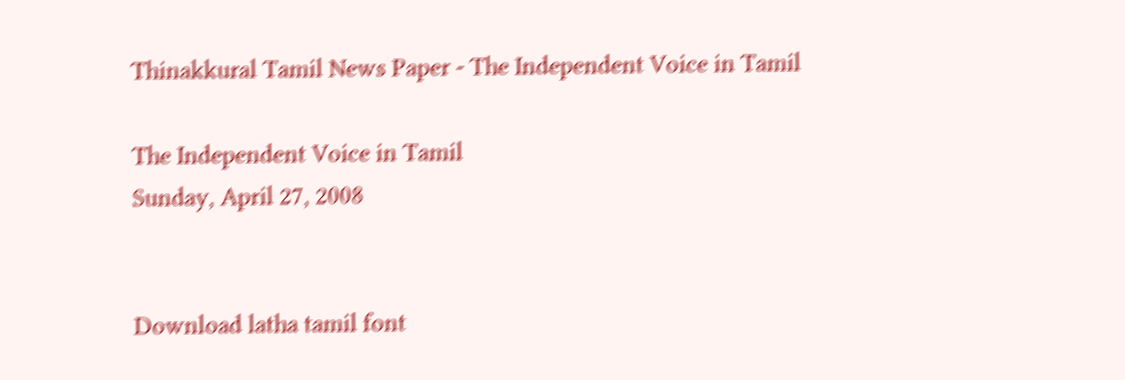Thinakkural Tamil News Paper - The Independent Voice in Tamil

The Independent Voice in Tamil
Sunday, April 27, 2008


Download latha tamil font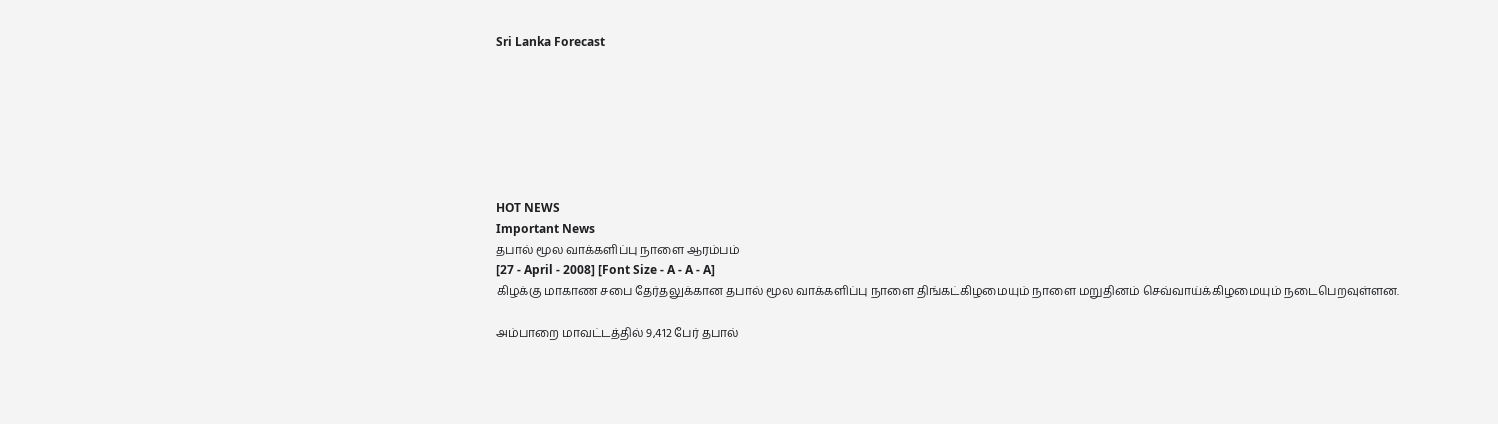Sri Lanka Forecast







HOT NEWS
Important News
தபால் மூல வாக்களிப்பு நாளை ஆரம்பம்
[27 - April - 2008] [Font Size - A - A - A]
கிழக்கு மாகாண சபை தேர்தலுக்கான தபால் மூல வாக்களிப்பு நாளை திங்கட்கிழமையும் நாளை மறுதினம் செவ்வாய்க்கிழமையும் நடைபெறவுள்ளன.

அம்பாறை மாவட்டத்தில் 9,412 பேர் தபால்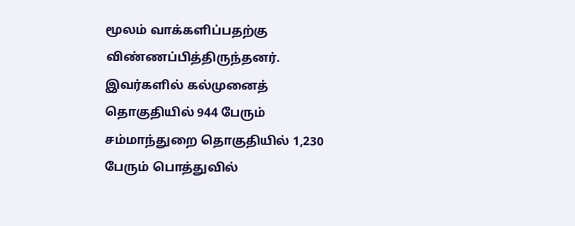மூலம் வாக்களிப்பதற்கு விண்ணப்பித்திருந்தனர். இவர்களில் கல்முனைத் தொகுதியில் 944 பேரும் சம்மாந்துறை தொகுதியில் 1,230 பேரும் பொத்துவில்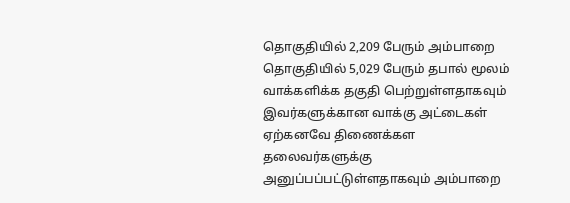தொகுதியில் 2,209 பேரும் அம்பாறை தொகுதியில் 5,029 பேரும் தபால் மூலம் வாக்களிக்க தகுதி பெற்றுள்ளதாகவும் இவர்களுக்கான வாக்கு அட்டைகள் ஏற்கனவே திணைக்கள தலைவர்களுக்கு அனுப்பப்பட்டுள்ளதாகவும் அம்பாறை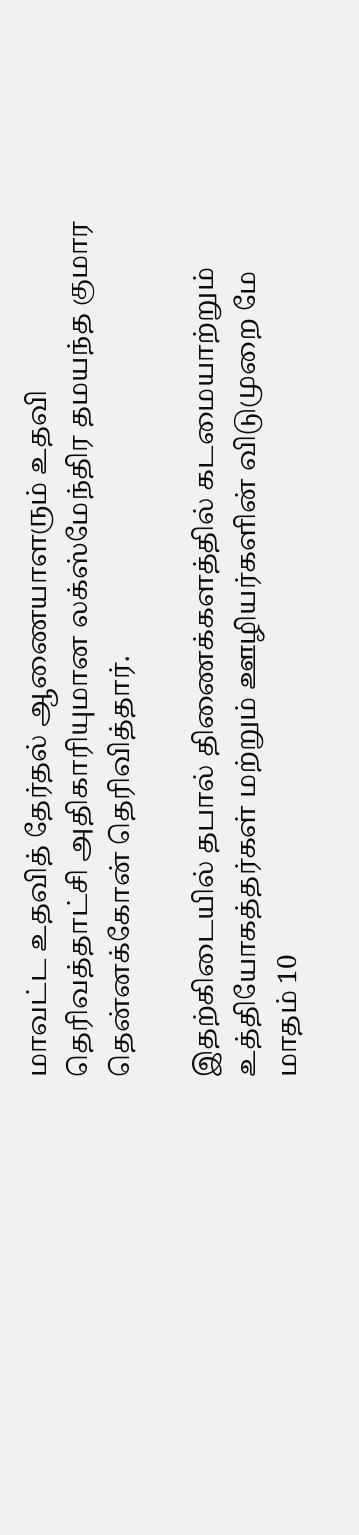மாவட்ட உதவித் தேர்தல் ஆணையாளரும் உதவி தெரிவத்தாட்சி அதிகாரியுமான லக்ஸ்மேந்திர தமயந்த குமார தென்னக்கோன் தெரிவித்தார்.

இதற்கிடையில் தபால் திணைக்களத்தில் கடமையாற்றும் உத்தியோகத்தர்கள் மற்றும் ஊழியர்களின் விடுமுறை மே மாதம் 10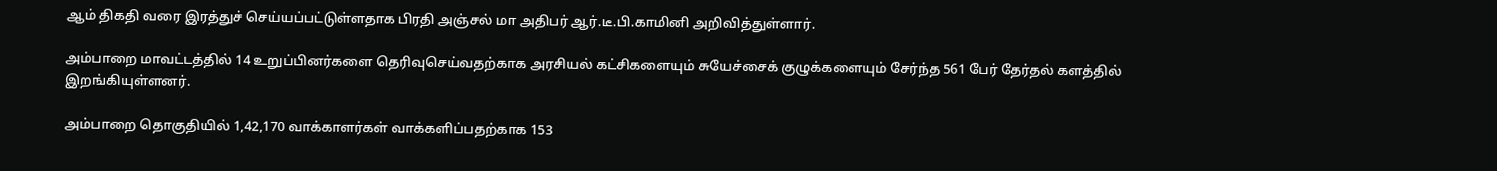ஆம் திகதி வரை இரத்துச் செய்யப்பட்டுள்ளதாக பிரதி அஞ்சல் மா அதிபர் ஆர்.டீ.பி.காமினி அறிவித்துள்ளார்.

அம்பாறை மாவட்டத்தில் 14 உறுப்பினர்களை தெரிவுசெய்வதற்காக அரசியல் கட்சிகளையும் சுயேச்சைக் குழுக்களையும் சேர்ந்த 561 பேர் தேர்தல் களத்தில் இறங்கியுள்ளனர்.

அம்பாறை தொகுதியில் 1,42,170 வாக்காளர்கள் வாக்களிப்பதற்காக 153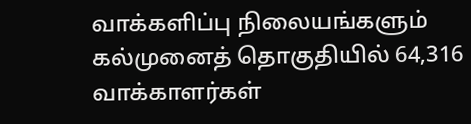வாக்களிப்பு நிலையங்களும் கல்முனைத் தொகுதியில் 64,316 வாக்காளர்கள்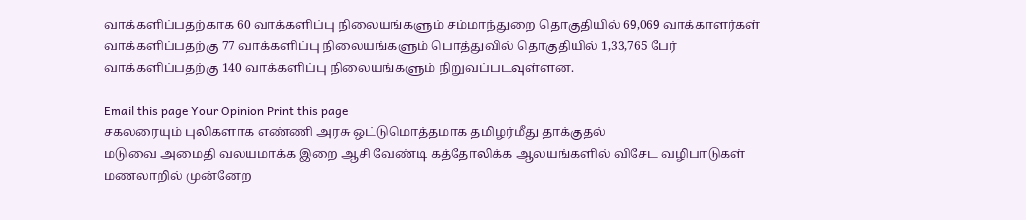வாக்களிப்பதற்காக 60 வாக்களிப்பு நிலையங்களும் சம்மாந்துறை தொகுதியில் 69,069 வாக்காளர்கள் வாக்களிப்பதற்கு 77 வாக்களிப்பு நிலையங்களும் பொத்துவில் தொகுதியில் 1,33,765 பேர் வாக்களிப்பதற்கு 140 வாக்களிப்பு நிலையங்களும் நிறுவப்படவுள்ளன.

Email this page Your Opinion Print this page
சகலரையும் புலிகளாக எண்ணி அரசு ஒட்டுமொத்தமாக தமிழர்மீது தாக்குதல்
மடுவை அமைதி வலயமாக்க இறை ஆசி வேண்டி கத்தோலிக்க ஆலயங்களில் விசேட வழிபாடுகள்
மணலாறில் முன்னேற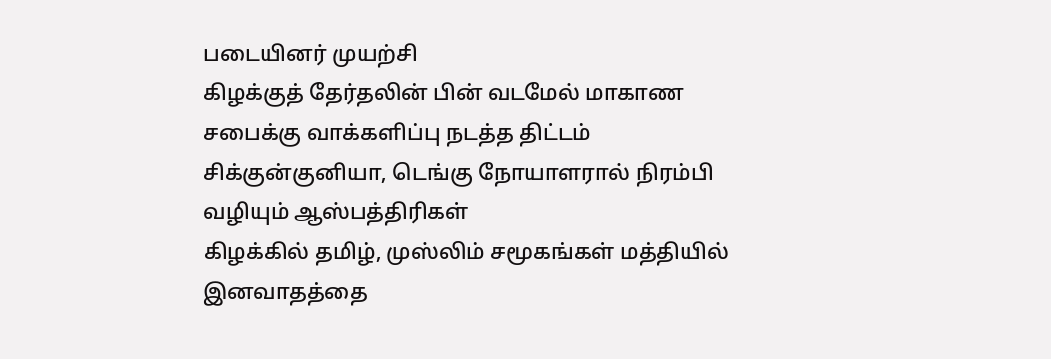படையினர் முயற்சி
கிழக்குத் தேர்தலின் பின் வடமேல் மாகாண சபைக்கு வாக்களிப்பு நடத்த திட்டம்
சிக்குன்குனியா, டெங்கு நோயாளரால் நிரம்பி வழியும் ஆஸ்பத்திரிகள்
கிழக்கில் தமிழ், முஸ்லிம் சமூகங்கள் மத்தியில் இனவாதத்தை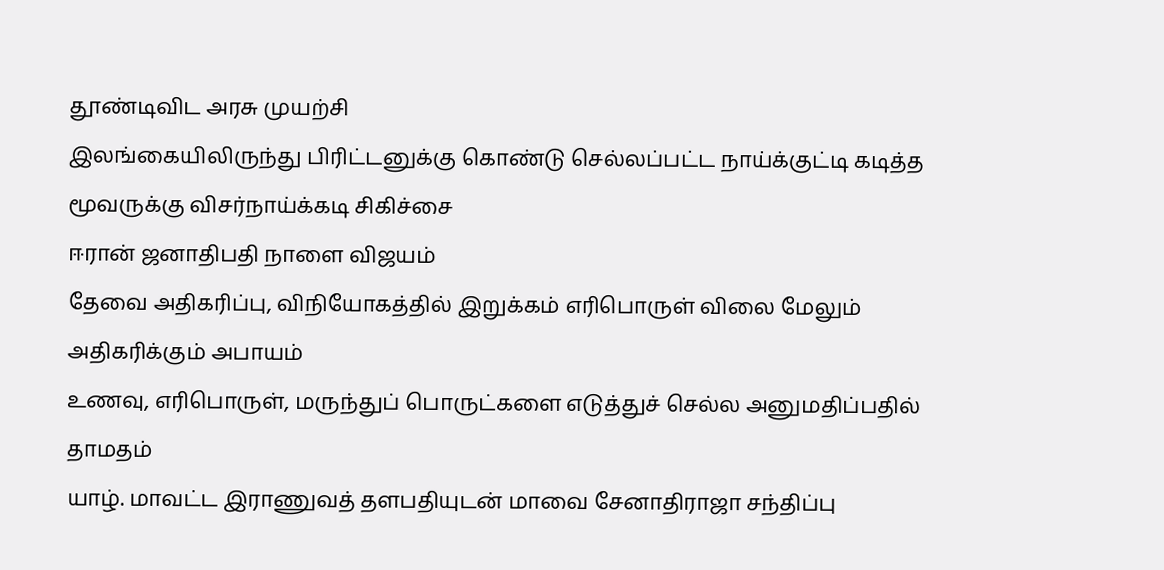தூண்டிவிட அரசு முயற்சி
இலங்கையிலிருந்து பிரிட்டனுக்கு கொண்டு செல்லப்பட்ட நாய்க்குட்டி கடித்த மூவருக்கு விசர்நாய்க்கடி சிகிச்சை
ஈரான் ஜனாதிபதி நாளை விஜயம்
தேவை அதிகரிப்பு, விநியோகத்தில் இறுக்கம் எரிபொருள் விலை மேலும் அதிகரிக்கும் அபாயம்
உணவு, எரிபொருள், மருந்துப் பொருட்களை எடுத்துச் செல்ல அனுமதிப்பதில் தாமதம்
யாழ். மாவட்ட இராணுவத் தளபதியுடன் மாவை சேனாதிராஜா சந்திப்பு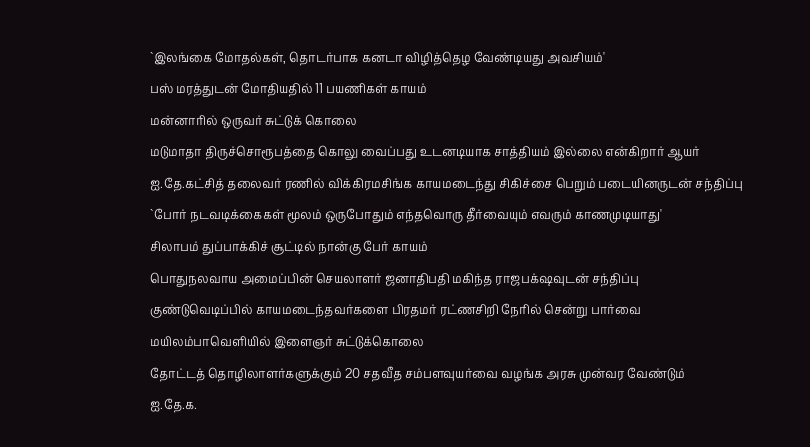`இலங்கை மோதல்கள், தொடர்பாக கனடா விழித்தெழ வேண்டியது அவசியம்'
பஸ் மரத்துடன் மோதியதில் 11 பயணிகள் காயம்
மன்னாரில் ஒருவர் சுட்டுக் கொலை
மடுமாதா திருச்சொரூபத்தை கொலு வைப்பது உடனடியாக சாத்தியம் இல்லை என்கிறார் ஆயர்
ஐ.தே.கட்சித் தலைவர் ரணில் விக்கிரமசிங்க காயமடைந்து சிகிச்சை பெறும் படையினருடன் சந்திப்பு
`போர் நடவடிக்கைகள் மூலம் ஒருபோதும் எந்தவொரு தீர்வையும் எவரும் காணமுடியாது'
சிலாபம் துப்பாக்கிச் சூட்டில் நான்கு பேர் காயம்
பொதுநலவாய அமைப்பின் செயலாளர் ஜனாதிபதி மகிந்த ராஜபக்‌ஷவுடன் சந்திப்பு
குண்டுவெடிப்பில் காயமடைந்தவர்களை பிரதமர் ரட்ணசிறி நேரில் சென்று பார்வை
மயிலம்பாவெளியில் இளைஞர் சுட்டுக்கொலை
தோட்டத் தொழிலாளர்களுக்கும் 20 சதவீத சம்பளவுயர்வை வழங்க அரசு முன்வர வேண்டும்
ஐ.தே.க.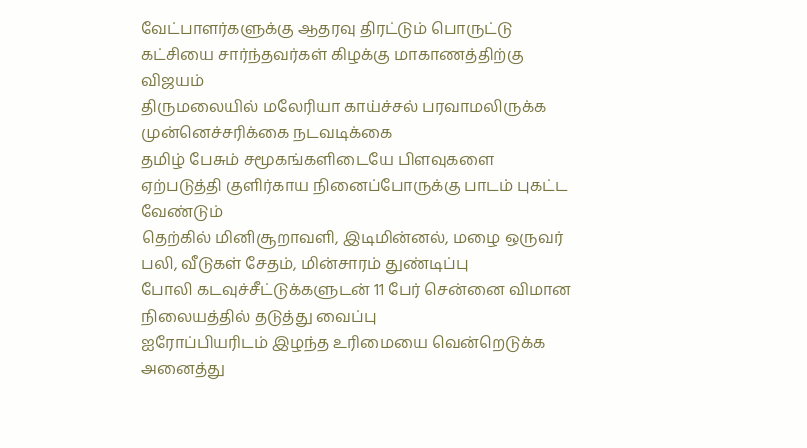வேட்பாளர்களுக்கு ஆதரவு திரட்டும் பொருட்டு கட்சியை சார்ந்தவர்கள் கிழக்கு மாகாணத்திற்கு விஜயம்
திருமலையில் மலேரியா காய்ச்சல் பரவாமலிருக்க முன்னெச்சரிக்கை நடவடிக்கை
தமிழ் பேசும் சமூகங்களிடையே பிளவுகளை ஏற்படுத்தி குளிர்காய நினைப்போருக்கு பாடம் புகட்ட வேண்டும்
தெற்கில் மினிசூறாவளி, இடிமின்னல், மழை ஒருவர் பலி, வீடுகள் சேதம், மின்சாரம் துண்டிப்பு
போலி கடவுச்சீட்டுக்களுடன் 11 பேர் சென்னை விமான நிலையத்தில் தடுத்து வைப்பு
ஐரோப்பியரிடம் இழந்த உரிமையை வென்றெடுக்க அனைத்து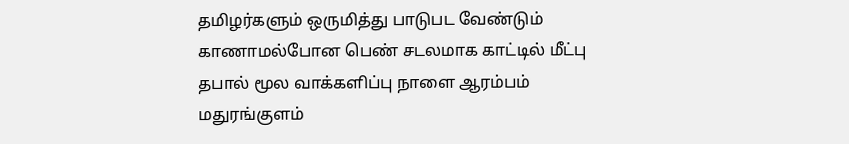தமிழர்களும் ஒருமித்து பாடுபட வேண்டும்
காணாமல்போன பெண் சடலமாக காட்டில் மீட்பு
தபால் மூல வாக்களிப்பு நாளை ஆரம்பம்
மதுரங்குளம்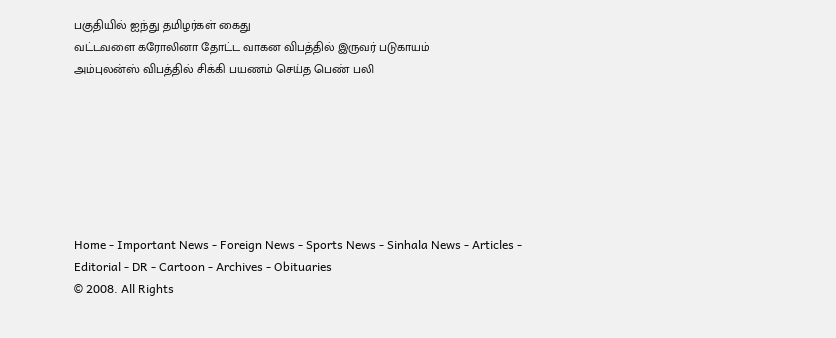பகுதியில் ஐந்து தமிழர்கள் கைது
வட்டவளை கரோலினா தோட்ட வாகன விபத்தில் இருவர் படுகாயம்
அம்புலன்ஸ் விபத்தில் சிக்கி பயணம் செய்த பெண் பலி







Home - Important News - Foreign News - Sports News - Sinhala News - Articles - Editorial - DR - Cartoon - Archives - Obituaries
© 2008. All Rights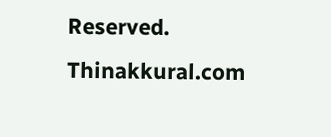Reserved. Thinakkural.com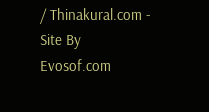/ Thinakural.com - Site By Evosof.com